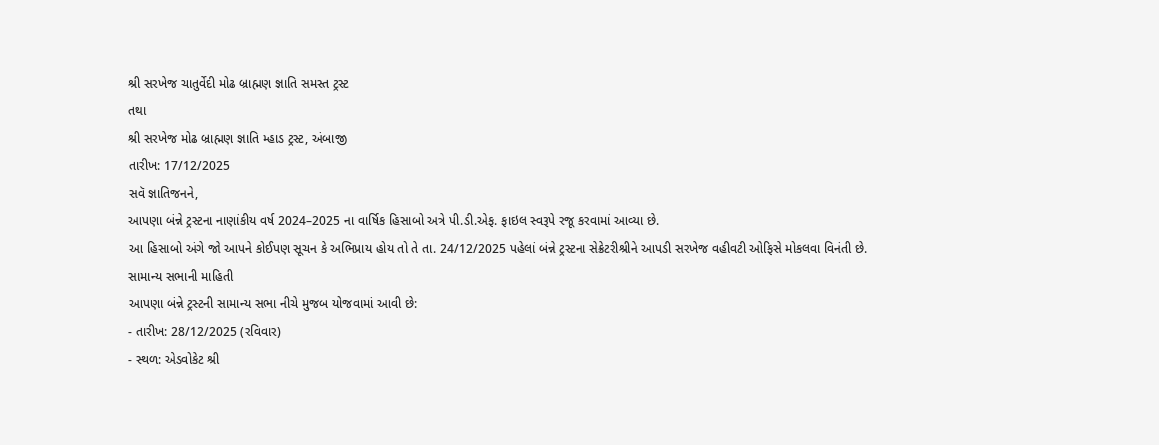શ્રી સરખેજ ચાતુર્વેદી મોઢ બ્રાહ્મણ જ્ઞાતિ સમસ્ત ટ્રસ્ટ
તથા
શ્રી સરખેજ મોઢ બ્રાહ્મણ જ્ઞાતિ મ્હાડ ટ્રસ્ટ, અંબાજી
તારીખ: 17/12/2025
સવૅ જ્ઞાતિજનને,
આપણા બંન્ને ટ્રસ્ટના નાણાંકીય વર્ષ 2024–2025 ના વાર્ષિક હિસાબો અત્રે પી.ડી.એફ. ફાઇલ સ્વરૂપે રજૂ કરવામાં આવ્યા છે.
આ હિસાબો અંગે જો આપને કોઈપણ સૂચન કે અભિપ્રાય હોય તો તે તા. 24/12/2025 પહેલાં બંન્ને ટ્રસ્ટના સેક્રેટરીશ્રીને આપડી સરખેજ વહીવટી ઓફિસે મોકલવા વિનંતી છે.
સામાન્ય સભાની માહિતી
આપણા બંન્ને ટ્રસ્ટની સામાન્ય સભા નીચે મુજબ યોજવામાં આવી છે:
- તારીખ: 28/12/2025 (રવિવાર)
- સ્થળ: એડવોકેટ શ્રી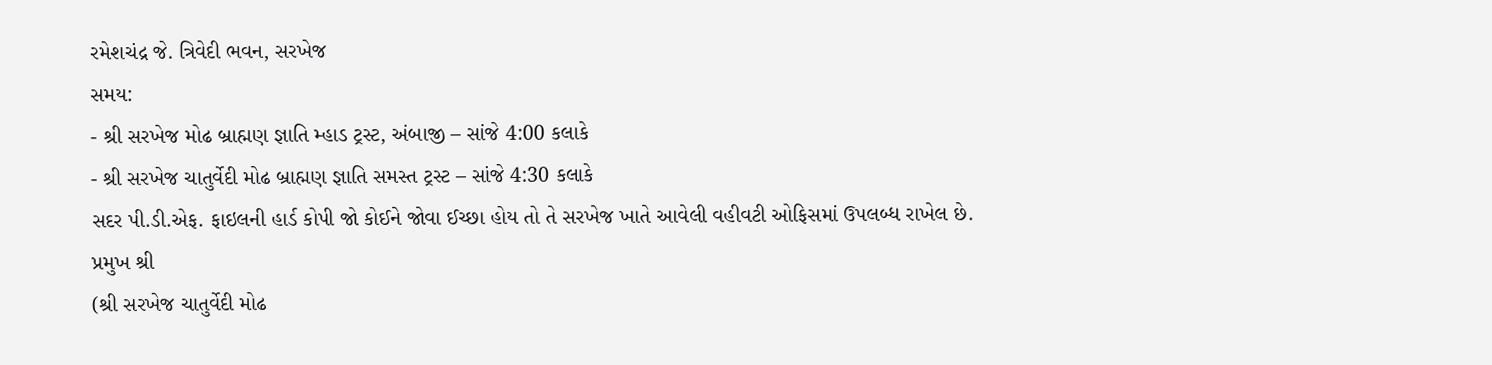રમેશચંદ્ર જે. ત્રિવેદી ભવન, સરખેજ
સમય:
- શ્રી સરખેજ મોઢ બ્રાહ્મણ જ્ઞાતિ મ્હાડ ટ્રસ્ટ, અંબાજી – સાંજે 4:00 કલાકે
- શ્રી સરખેજ ચાતુર્વેદી મોઢ બ્રાહ્મણ જ્ઞાતિ સમસ્ત ટ્રસ્ટ – સાંજે 4:30 કલાકે
સદર પી.ડી.એફ. ફાઇલની હાર્ડ કોપી જો કોઈને જોવા ઈચ્છા હોય તો તે સરખેજ ખાતે આવેલી વહીવટી ઓફિસમાં ઉપલબ્ધ રાખેલ છે.
પ્રમુખ શ્રી
(શ્રી સરખેજ ચાતુર્વેદી મોઢ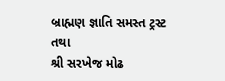બ્રાહ્મણ જ્ઞાતિ સમસ્ત ટ્રસ્ટ
તથા
શ્રી સરખેજ મોઢ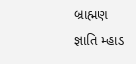બ્રાહ્મણ જ્ઞાતિ મ્હાડ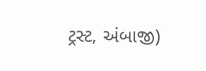ટ્રસ્ટ, અંબાજી)